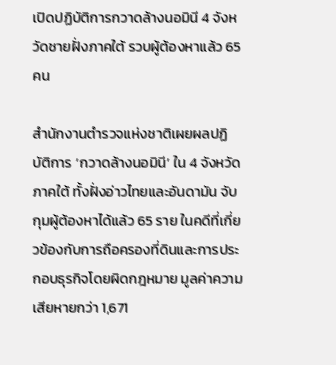เปิดปฏิบัติการกวาดล้างนอมินี 4 จังหวัดชายฝั่งภาคใต้ รวบผู้ต้องหาแล้ว 65 คน

สำนักงานตำรวจแห่งชาติเผยผลปฏิบัติการ ‘กวาดล้างนอมินี’ ใน 4 จังหวัดภาคใต้ ทั้งฝั่งอ่าวไทยและอันดามัน จับกุมผู้ต้องหาได้แล้ว 65 ราย ในคดีที่เกี่ยวข้องกับการถือครองที่ดินและการประกอบธุรกิจโดยผิดกฎหมาย มูลค่าความเสียหายกว่า 1,671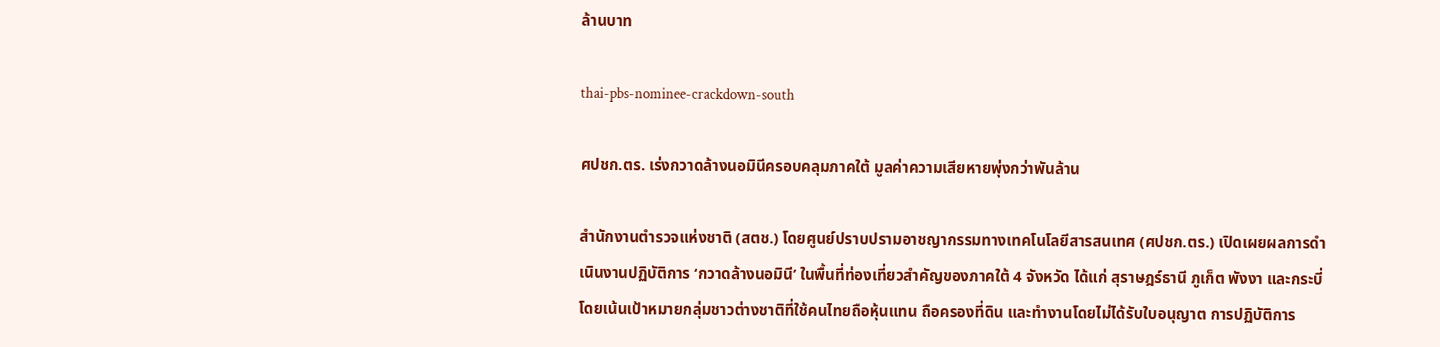ล้านบาท

thai-pbs-nominee-crackdown-south

ศปชก.ตร. เร่งกวาดล้างนอมินีครอบคลุมภาคใต้ มูลค่าความเสียหายพุ่งกว่าพันล้าน

สำนักงานตำรวจแห่งชาติ (สตช.) โดยศูนย์ปราบปรามอาชญากรรมทางเทคโนโลยีสารสนเทศ (ศปชก.ตร.) เปิดเผยผลการดำเนินงานปฏิบัติการ ‘กวาดล้างนอมินี’ ในพื้นที่ท่องเที่ยวสำคัญของภาคใต้ 4 จังหวัด ได้แก่ สุราษฎร์ธานี ภูเก็ต พังงา และกระบี่ โดยเน้นเป้าหมายกลุ่มชาวต่างชาติที่ใช้คนไทยถือหุ้นแทน ถือครองที่ดิน และทำงานโดยไม่ได้รับใบอนุญาต การปฏิบัติการ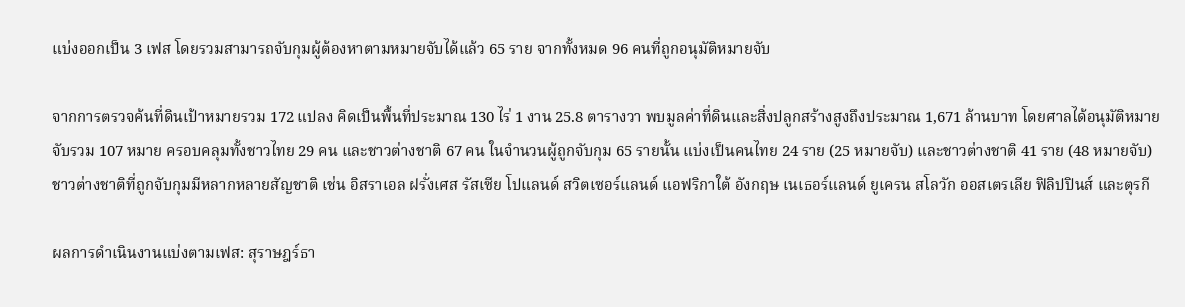แบ่งออกเป็น 3 เฟส โดยรวมสามารถจับกุมผู้ต้องหาตามหมายจับได้แล้ว 65 ราย จากทั้งหมด 96 คนที่ถูกอนุมัติหมายจับ

จากการตรวจค้นที่ดินเป้าหมายรวม 172 แปลง คิดเป็นพื้นที่ประมาณ 130 ไร่ 1 งาน 25.8 ตารางวา พบมูลค่าที่ดินและสิ่งปลูกสร้างสูงถึงประมาณ 1,671 ล้านบาท โดยศาลได้อนุมัติหมายจับรวม 107 หมาย ครอบคลุมทั้งชาวไทย 29 คน และชาวต่างชาติ 67 คน ในจำนวนผู้ถูกจับกุม 65 รายนั้น แบ่งเป็นคนไทย 24 ราย (25 หมายจับ) และชาวต่างชาติ 41 ราย (48 หมายจับ) ชาวต่างชาติที่ถูกจับกุมมีหลากหลายสัญชาติ เช่น อิสราเอล ฝรั่งเศส รัสเซีย โปแลนด์ สวิตเซอร์แลนด์ แอฟริกาใต้ อังกฤษ เนเธอร์แลนด์ ยูเครน สโลวัก ออสเตรเลีย ฟิลิปปินส์ และตุรกี

ผลการดำเนินงานแบ่งตามเฟส: สุราษฎร์ธา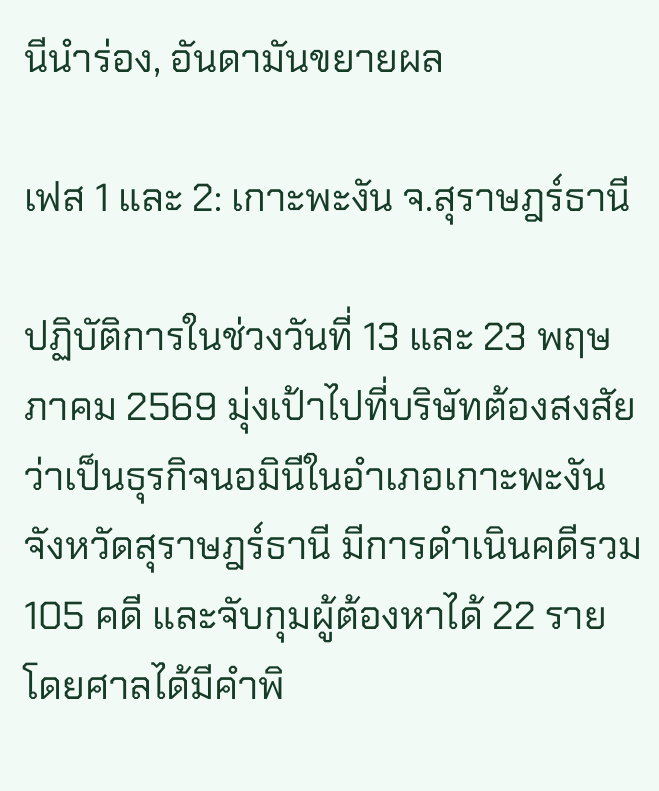นีนำร่อง, อันดามันขยายผล

เฟส 1 และ 2: เกาะพะงัน จ.สุราษฎร์ธานี

ปฏิบัติการในช่วงวันที่ 13 และ 23 พฤษภาคม 2569 มุ่งเป้าไปที่บริษัทต้องสงสัยว่าเป็นธุรกิจนอมินีในอำเภอเกาะพะงัน จังหวัดสุราษฎร์ธานี มีการดำเนินคดีรวม 105 คดี และจับกุมผู้ต้องหาได้ 22 ราย โดยศาลได้มีคำพิ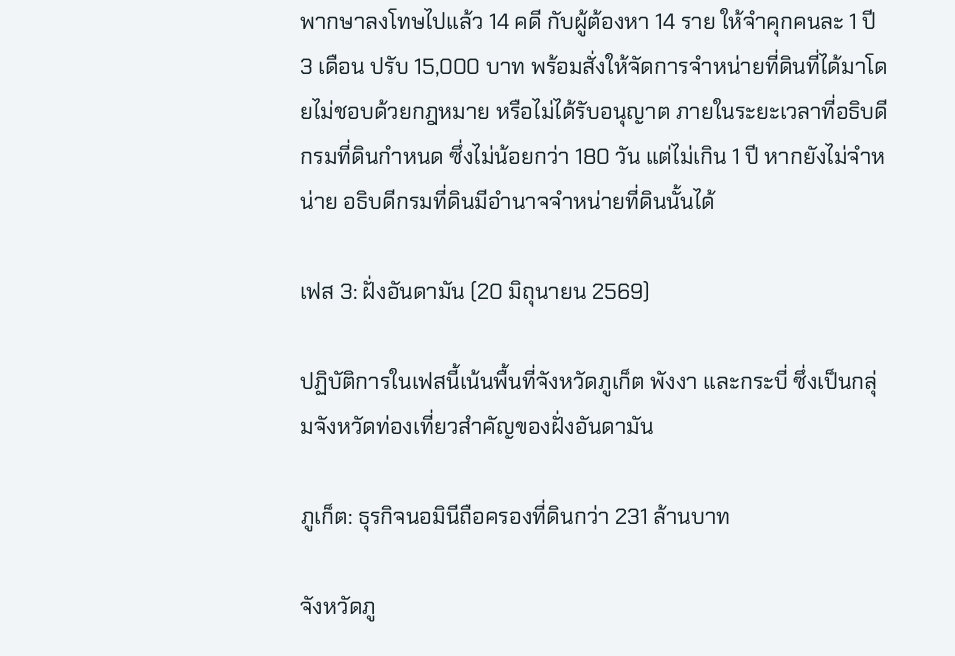พากษาลงโทษไปแล้ว 14 คดี กับผู้ต้องหา 14 ราย ให้จำคุกคนละ 1 ปี 3 เดือน ปรับ 15,000 บาท พร้อมสั่งให้จัดการจำหน่ายที่ดินที่ได้มาโดยไม่ชอบด้วยกฎหมาย หรือไม่ได้รับอนุญาต ภายในระยะเวลาที่อธิบดีกรมที่ดินกำหนด ซึ่งไม่น้อยกว่า 180 วัน แต่ไม่เกิน 1 ปี หากยังไม่จำหน่าย อธิบดีกรมที่ดินมีอำนาจจำหน่ายที่ดินนั้นได้

เฟส 3: ฝั่งอันดามัน (20 มิถุนายน 2569)

ปฏิบัติการในเฟสนี้เน้นพื้นที่จังหวัดภูเก็ต พังงา และกระบี่ ซึ่งเป็นกลุ่มจังหวัดท่องเที่ยวสำคัญของฝั่งอันดามัน

ภูเก็ต: ธุรกิจนอมินีถือครองที่ดินกว่า 231 ล้านบาท

จังหวัดภู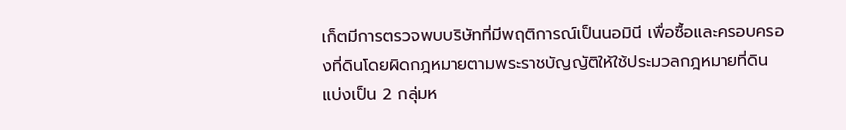เก็ตมีการตรวจพบบริษัทที่มีพฤติการณ์เป็นนอมินี เพื่อซื้อและครอบครองที่ดินโดยผิดกฎหมายตามพระราชบัญญัติให้ใช้ประมวลกฎหมายที่ดิน แบ่งเป็น 2 กลุ่มห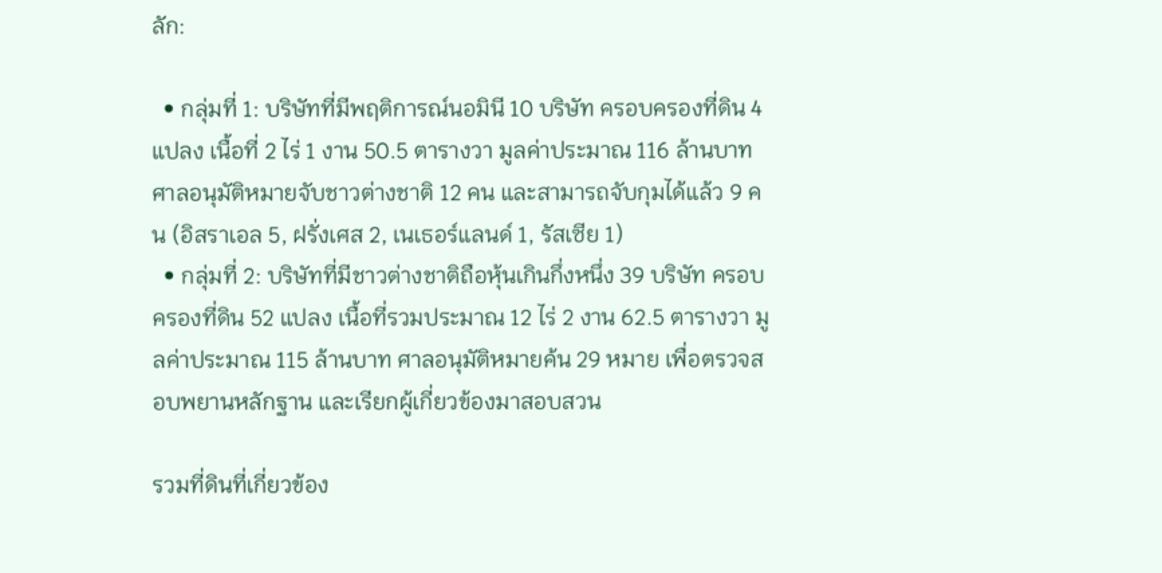ลัก:

  • กลุ่มที่ 1: บริษัทที่มีพฤติการณ์นอมินี 10 บริษัท ครอบครองที่ดิน 4 แปลง เนื้อที่ 2 ไร่ 1 งาน 50.5 ตารางวา มูลค่าประมาณ 116 ล้านบาท ศาลอนุมัติหมายจับชาวต่างชาติ 12 คน และสามารถจับกุมได้แล้ว 9 คน (อิสราเอล 5, ฝรั่งเศส 2, เนเธอร์แลนด์ 1, รัสเซีย 1)
  • กลุ่มที่ 2: บริษัทที่มีชาวต่างชาติถือหุ้นเกินกึ่งหนึ่ง 39 บริษัท ครอบครองที่ดิน 52 แปลง เนื้อที่รวมประมาณ 12 ไร่ 2 งาน 62.5 ตารางวา มูลค่าประมาณ 115 ล้านบาท ศาลอนุมัติหมายค้น 29 หมาย เพื่อตรวจสอบพยานหลักฐาน และเรียกผู้เกี่ยวข้องมาสอบสวน

รวมที่ดินที่เกี่ยวข้อง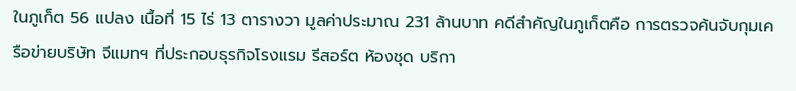ในภูเก็ต 56 แปลง เนื้อที่ 15 ไร่ 13 ตารางวา มูลค่าประมาณ 231 ล้านบาท คดีสำคัญในภูเก็ตคือ การตรวจค้นจับกุมเครือข่ายบริษัท จีแมทฯ ที่ประกอบธุรกิจโรงแรม รีสอร์ต ห้องชุด บริกา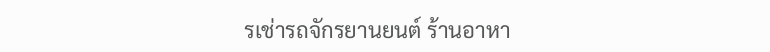รเช่ารถจักรยานยนต์ ร้านอาหา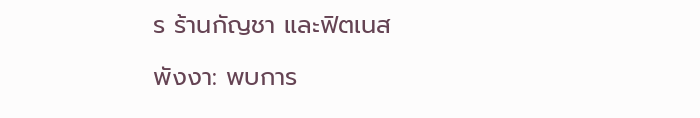ร ร้านกัญชา และฟิตเนส

พังงา: พบการ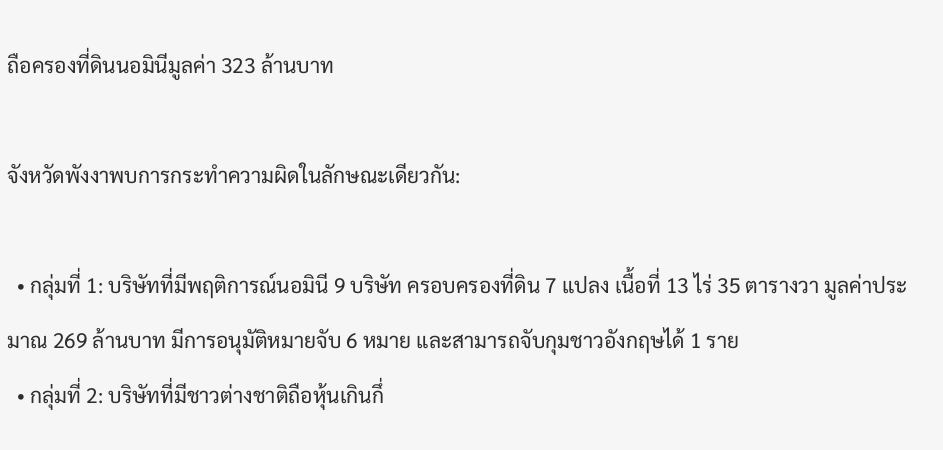ถือครองที่ดินนอมินีมูลค่า 323 ล้านบาท

จังหวัดพังงาพบการกระทำความผิดในลักษณะเดียวกัน:

  • กลุ่มที่ 1: บริษัทที่มีพฤติการณ์นอมินี 9 บริษัท ครอบครองที่ดิน 7 แปลง เนื้อที่ 13 ไร่ 35 ตารางวา มูลค่าประมาณ 269 ล้านบาท มีการอนุมัติหมายจับ 6 หมาย และสามารถจับกุมชาวอังกฤษได้ 1 ราย
  • กลุ่มที่ 2: บริษัทที่มีชาวต่างชาติถือหุ้นเกินกึ่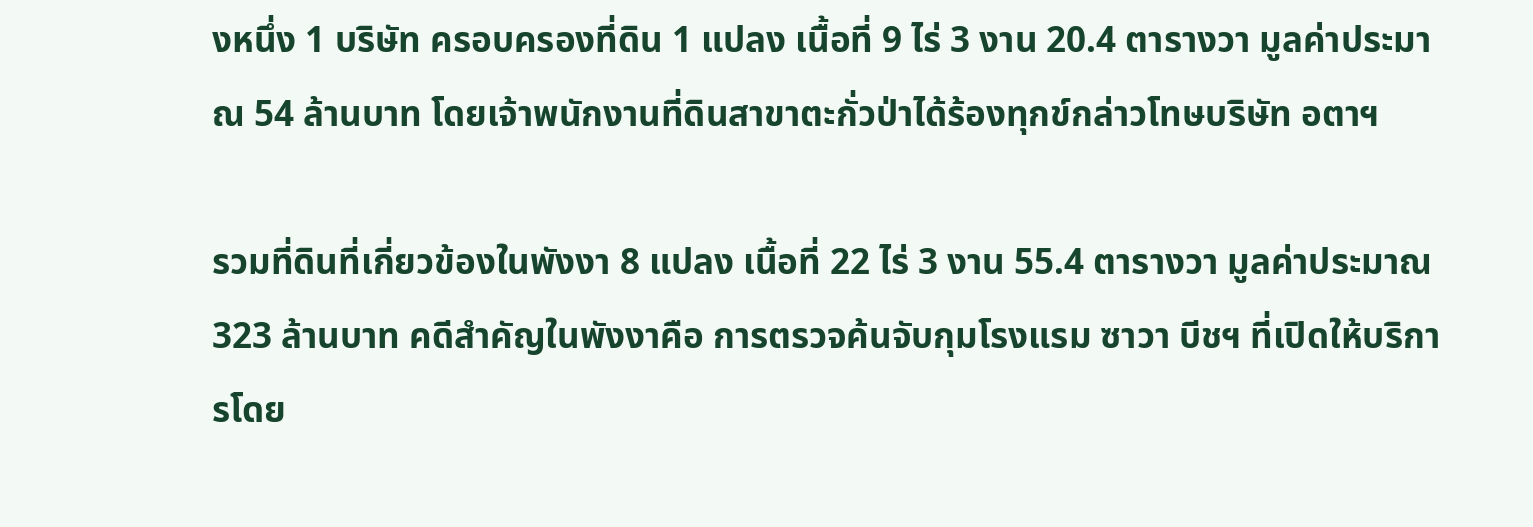งหนึ่ง 1 บริษัท ครอบครองที่ดิน 1 แปลง เนื้อที่ 9 ไร่ 3 งาน 20.4 ตารางวา มูลค่าประมาณ 54 ล้านบาท โดยเจ้าพนักงานที่ดินสาขาตะกั่วป่าได้ร้องทุกข์กล่าวโทษบริษัท อตาฯ

รวมที่ดินที่เกี่ยวข้องในพังงา 8 แปลง เนื้อที่ 22 ไร่ 3 งาน 55.4 ตารางวา มูลค่าประมาณ 323 ล้านบาท คดีสำคัญในพังงาคือ การตรวจค้นจับกุมโรงแรม ซาวา บีชฯ ที่เปิดให้บริการโดย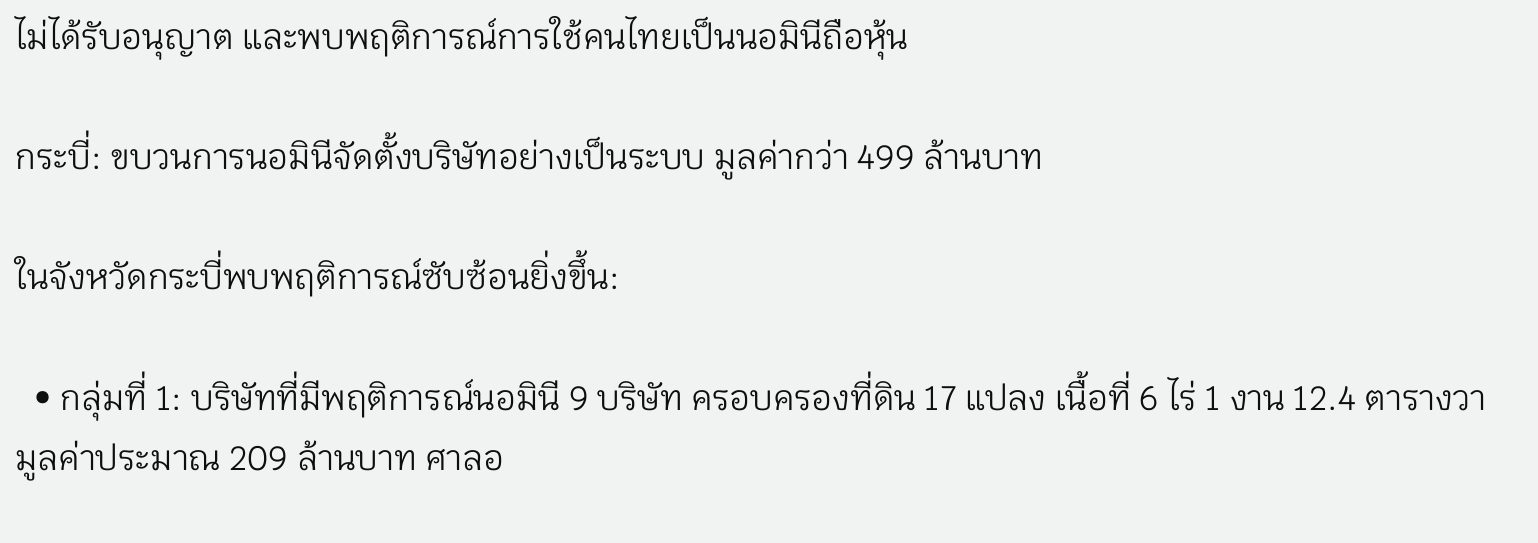ไม่ได้รับอนุญาต และพบพฤติการณ์การใช้คนไทยเป็นนอมินีถือหุ้น

กระบี่: ขบวนการนอมินีจัดตั้งบริษัทอย่างเป็นระบบ มูลค่ากว่า 499 ล้านบาท

ในจังหวัดกระบี่พบพฤติการณ์ซับซ้อนยิ่งขึ้น:

  • กลุ่มที่ 1: บริษัทที่มีพฤติการณ์นอมินี 9 บริษัท ครอบครองที่ดิน 17 แปลง เนื้อที่ 6 ไร่ 1 งาน 12.4 ตารางวา มูลค่าประมาณ 209 ล้านบาท ศาลอ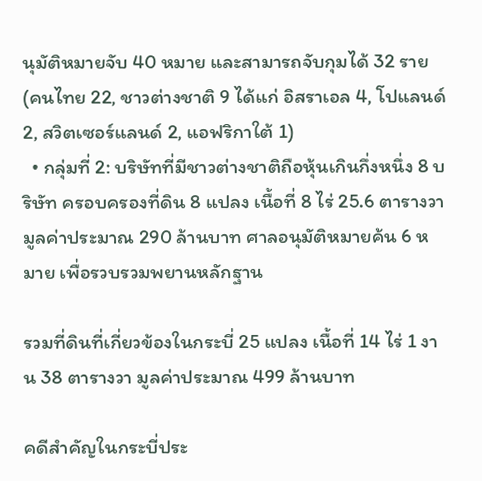นุมัติหมายจับ 40 หมาย และสามารถจับกุมได้ 32 ราย (คนไทย 22, ชาวต่างชาติ 9 ได้แก่ อิสราเอล 4, โปแลนด์ 2, สวิตเซอร์แลนด์ 2, แอฟริกาใต้ 1)
  • กลุ่มที่ 2: บริษัทที่มีชาวต่างชาติถือหุ้นเกินกึ่งหนึ่ง 8 บริษัท ครอบครองที่ดิน 8 แปลง เนื้อที่ 8 ไร่ 25.6 ตารางวา มูลค่าประมาณ 290 ล้านบาท ศาลอนุมัติหมายค้น 6 หมาย เพื่อรวบรวมพยานหลักฐาน

รวมที่ดินที่เกี่ยวข้องในกระบี่ 25 แปลง เนื้อที่ 14 ไร่ 1 งาน 38 ตารางวา มูลค่าประมาณ 499 ล้านบาท

คดีสำคัญในกระบี่ประ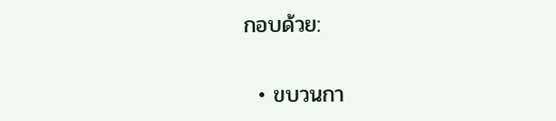กอบด้วย:

  • ขบวนกา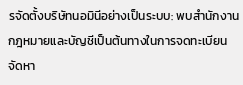รจัดตั้งบริษัทนอมินีอย่างเป็นระบบ: พบสำนักงานกฎหมายและบัญชีเป็นต้นทางในการจดทะเบียน จัดหา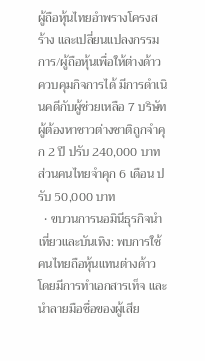ผู้ถือหุ้นไทยอำพรางโครงสร้าง และเปลี่ยนแปลงกรรมการ/ผู้ถือหุ้นเพื่อให้ต่างด้าวควบคุมกิจการได้ มีการดำเนินคดีกับผู้ช่วยเหลือ 7 บริษัท ผู้ต้องหาชาวต่างชาติถูกจำคุก 2 ปี ปรับ 240,000 บาท ส่วนคนไทยจำคุก 6 เดือน ปรับ 50,000 บาท
  • ขบวนการนอมินีธุรกิจนำเที่ยวและบันเทิง: พบการใช้คนไทยถือหุ้นแทนต่างด้าว โดยมีการทำเอกสารเท็จ และนำลายมือชื่อของผู้เสีย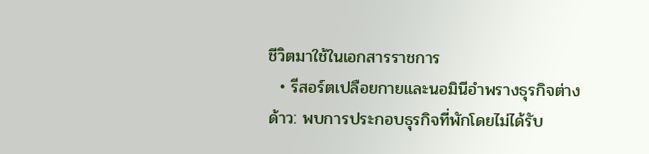ชีวิตมาใช้ในเอกสารราชการ
  • รีสอร์ตเปลือยกายและนอมินีอำพรางธุรกิจต่างด้าว: พบการประกอบธุรกิจที่พักโดยไม่ได้รับ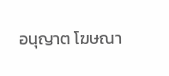อนุญาต โฆษณา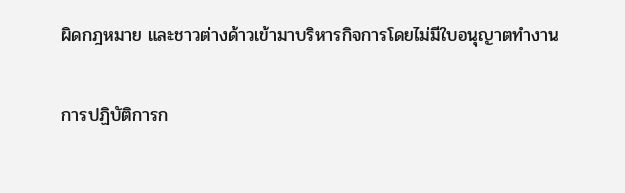ผิดกฎหมาย และชาวต่างด้าวเข้ามาบริหารกิจการโดยไม่มีใบอนุญาตทำงาน

การปฏิบัติการก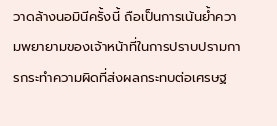วาดล้างนอมินีครั้งนี้ ถือเป็นการเน้นย้ำความพยายามของเจ้าหน้าที่ในการปราบปรามการกระทำความผิดที่ส่งผลกระทบต่อเศรษฐ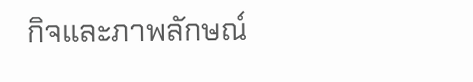กิจและภาพลักษณ์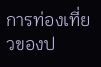การท่องเที่ยวของป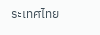ระเทศไทย